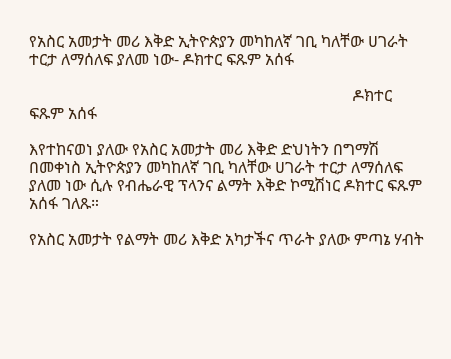የአስር አመታት መሪ እቅድ ኢትዮጵያን መካከለኛ ገቢ ካለቸው ሀገራት ተርታ ለማሰለፍ ያለመ ነው- ዶክተር ፍጹም አሰፋ

                                                                                 ዶክተር ፍጹም አሰፋ

እየተከናወነ ያለው የአስር አመታት መሪ እቅድ ድህነትን በግማሽ በመቀነስ ኢትዮጵያን መካከለኛ ገቢ ካለቸው ሀገራት ተርታ ለማሰለፍ ያለመ ነው ሲሉ የብሔራዊ ፕላንና ልማት እቅድ ኮሚሽነር ዶክተር ፍጹም አሰፋ ገለጹ።

የአስር አመታት የልማት መሪ እቅድ አካታችና ጥራት ያለው ምጣኔ ሃብት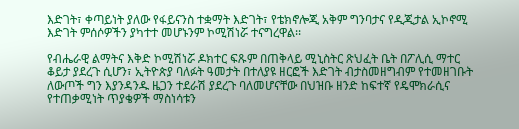እድገት፣ ቀጣይነት ያለው የፋይናንስ ተቋማት እድገት፣ የቴክኖሎጂ አቅም ግንባታና የዲጂታል ኢኮኖሚ እድገት ምሰሶዎችን ያካተተ መሆኑንም ኮሚሽነሯ ተናግረዋል፡፡

የብሔራዊ ልማትና እቅድ ኮሚሽነሯ ዶክተር ፍጹም በጠቅላይ ሚኒስትር ጽህፈት ቤት በፖሊሲ ማተር ቆይታ ያደረጉ ሲሆን፣ ኢትዮጵያ ባለፉት ዓመታት በተለያዩ ዘርፎች እድገት ብታስመዘግብም የተመዘገቡት ለውጦች ግን እያንዳንዱ ዜጋን ተደራሽ ያደረጉ ባለመሆናቸው በህዝቡ ዘንድ ከፍተኛ የዴሞክራሲና የተጠቃሚነት ጥያቄዎች ማስነሳቱን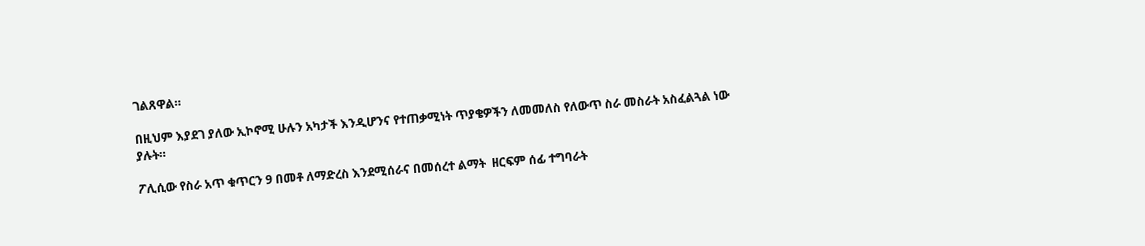ገልጸዋል።

በዚህም እያደገ ያለው ኢኮኖሚ ሁሉን አካታች እንዲሆንና የተጠቃሚነት ጥያቄዎችን ለመመለስ የለውጥ ስራ መስራት አስፈልጓል ነው ያሉት።

ፖሊሲው የስራ አጥ ቁጥርን 9 በመቶ ለማድረስ እንደሚሰራና በመሰረተ ልማት  ዘርፍም ሰፊ ተግባራት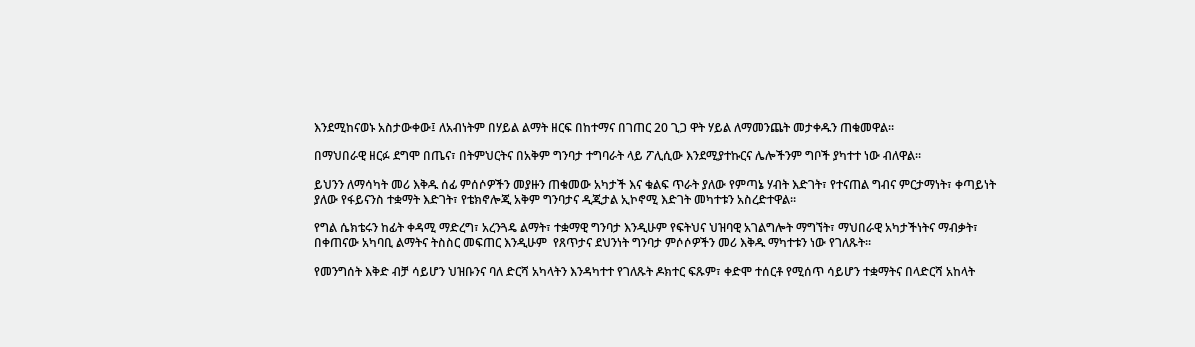እንደሚከናወኑ አስታውቀው፤ ለአብነትም በሃይል ልማት ዘርፍ በከተማና በገጠር 20 ጊጋ ዋት ሃይል ለማመንጨት መታቀዱን ጠቁመዋል።

በማህበራዊ ዘርፉ ደግሞ በጤና፣ በትምህርትና በአቅም ግንባታ ተግባራት ላይ ፖሊሲው እንደሚያተኩርና ሌሎችንም ግቦች ያካተተ ነው ብለዋል።

ይህንን ለማሳካት መሪ እቅዱ ሰፊ ምሰሶዎችን መያዙን ጠቁመው አካታች እና ቁልፍ ጥራት ያለው የምጣኔ ሃብት እድገት፣ የተናጠል ግብና ምርታማነት፣ ቀጣይነት ያለው የፋይናንስ ተቋማት እድገት፣ የቴክኖሎጂ አቅም ግንባታና ዲጂታል ኢኮኖሚ እድገት መካተቱን አስረድተዋል።

የግል ሴክቴሩን ከፊት ቀዳሚ ማድረግ፣ አረንጓዴ ልማት፣ ተቋማዊ ግንባታ እንዲሁም የፍትህና ህዝባዊ አገልግሎት ማግኘት፣ ማህበራዊ አካታችነትና ማብቃት፣ በቀጠናው አካባቢ ልማትና ትስስር መፍጠር እንዲሁም  የጸጥታና ደህንነት ግንባታ ምሶሶዎችን መሪ እቅዱ ማካተቱን ነው የገለጹት።

የመንግሰት እቅድ ብቻ ሳይሆን ህዝቡንና ባለ ድርሻ አካላትን እንዳካተተ የገለጹት ዶክተር ፍጹም፣ ቀድሞ ተሰርቶ የሚሰጥ ሳይሆን ተቋማትና በላድርሻ አከላት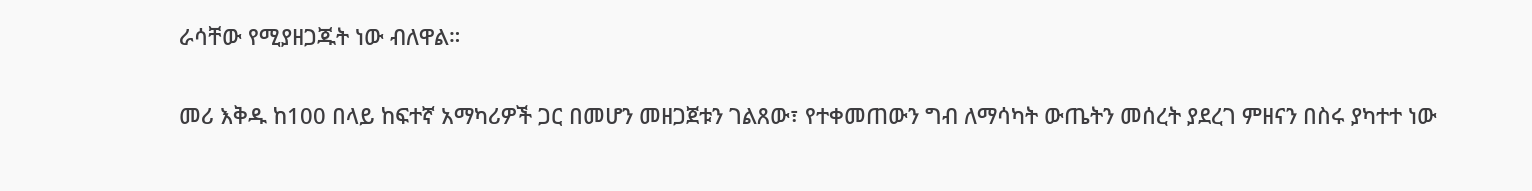ራሳቸው የሚያዘጋጁት ነው ብለዋል።

መሪ እቅዱ ከ100 በላይ ከፍተኛ አማካሪዎች ጋር በመሆን መዘጋጀቱን ገልጸው፣ የተቀመጠውን ግብ ለማሳካት ውጤትን መሰረት ያደረገ ምዘናን በስሩ ያካተተ ነው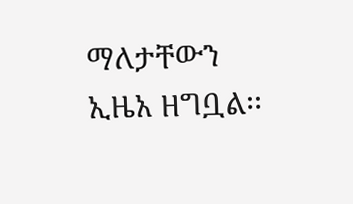ማለታቸውን ኢዜአ ዘግቧል፡፡